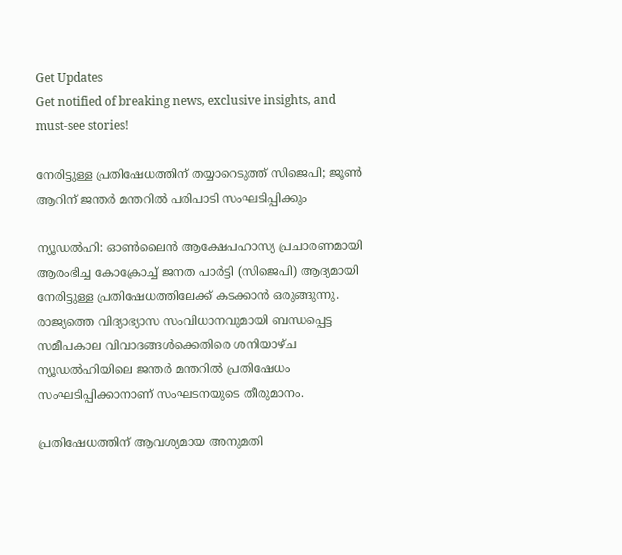Get Updates
Get notified of breaking news, exclusive insights, and must-see stories!

നേരിട്ടുള്ള പ്രതിഷേധത്തിന് തയ്യാറെടുത്ത് സിജെപി; ജൂൺ ആറിന് ജന്തർ മന്തറിൽ പരിപാടി സംഘടിപ്പിക്കും

ന്യൂഡൽഹി: ഓൺലൈൻ ആക്ഷേപഹാസ്യ പ്രചാരണമായി ആരംഭിച്ച കോക്രോച്ച് ജനത പാർട്ടി (സിജെപി) ആദ്യമായി നേരിട്ടുള്ള പ്രതിഷേധത്തിലേക്ക് കടക്കാൻ ഒരുങ്ങുന്നു. രാജ്യത്തെ വിദ്യാഭ്യാസ സംവിധാനവുമായി ബന്ധപ്പെട്ട സമീപകാല വിവാദങ്ങൾക്കെതിരെ ശനിയാഴ്‌ച ന്യൂഡൽഹിയിലെ ജന്തർ മന്തറിൽ പ്രതിഷേധം സംഘടിപ്പിക്കാനാണ് സംഘടനയുടെ തീരുമാനം.

പ്രതിഷേധത്തിന് ആവശ്യമായ അനുമതി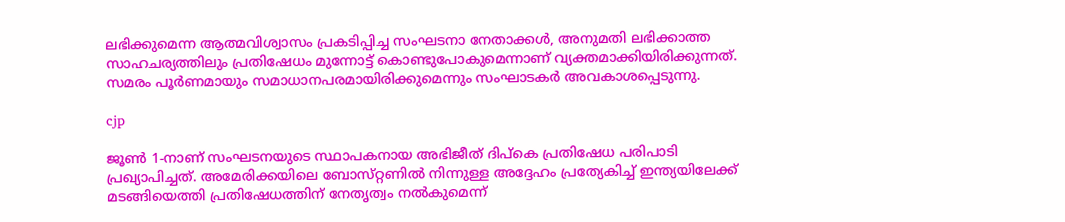ലഭിക്കുമെന്ന ആത്മവിശ്വാസം പ്രകടിപ്പിച്ച സംഘടനാ നേതാക്കൾ, അനുമതി ലഭിക്കാത്ത സാഹചര്യത്തിലും പ്രതിഷേധം മുന്നോട്ട് കൊണ്ടുപോകുമെന്നാണ് വ്യക്തമാക്കിയിരിക്കുന്നത്. സമരം പൂർണമായും സമാധാനപരമായിരിക്കുമെന്നും സംഘാടകർ അവകാശപ്പെടുന്നു.

cjp

ജൂൺ 1-നാണ് സംഘടനയുടെ സ്ഥാപകനായ അഭിജീത് ദിപ്കെ പ്രതിഷേധ പരിപാടി പ്രഖ്യാപിച്ചത്. അമേരിക്കയിലെ ബോസ്‌റ്റണിൽ നിന്നുള്ള അദ്ദേഹം പ്രത്യേകിച്ച് ഇന്ത്യയിലേക്ക് മടങ്ങിയെത്തി പ്രതിഷേധത്തിന് നേതൃത്വം നൽകുമെന്ന്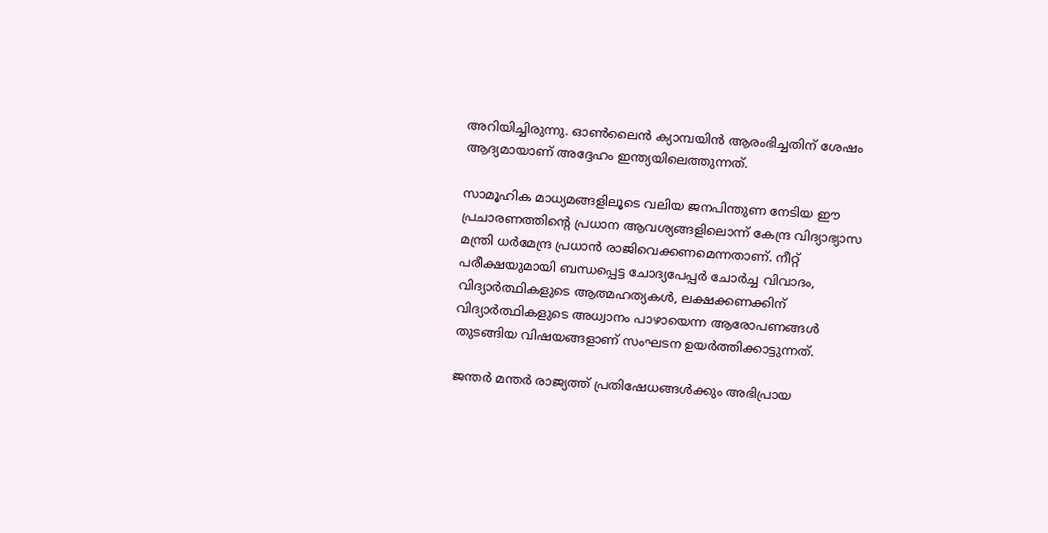അറിയിച്ചിരുന്നു. ഓൺലൈൻ ക്യാമ്പയിൻ ആരംഭിച്ചതിന് ശേഷം ആദ്യമായാണ് അദ്ദേഹം ഇന്ത്യയിലെത്തുന്നത്.

സാമൂഹിക മാധ്യമങ്ങളിലൂടെ വലിയ ജനപിന്തുണ നേടിയ ഈ പ്രചാരണത്തിന്റെ പ്രധാന ആവശ്യങ്ങളിലൊന്ന് കേന്ദ്ര വിദ്യാഭ്യാസ മന്ത്രി ധർമേന്ദ്ര പ്രധാൻ രാജിവെക്കണമെന്നതാണ്. നീറ്റ് പരീക്ഷയുമായി ബന്ധപ്പെട്ട ചോദ്യപേപ്പർ ചോർച്ച വിവാദം, വിദ്യാർത്ഥികളുടെ ആത്മഹത്യകൾ, ലക്ഷക്കണക്കിന് വിദ്യാർത്ഥികളുടെ അധ്വാനം പാഴായെന്ന ആരോപണങ്ങൾ തുടങ്ങിയ വിഷയങ്ങളാണ് സംഘടന ഉയർത്തിക്കാട്ടുന്നത്.

ജന്തർ മന്തർ രാജ്യത്ത് പ്രതിഷേധങ്ങൾക്കും അഭിപ്രായ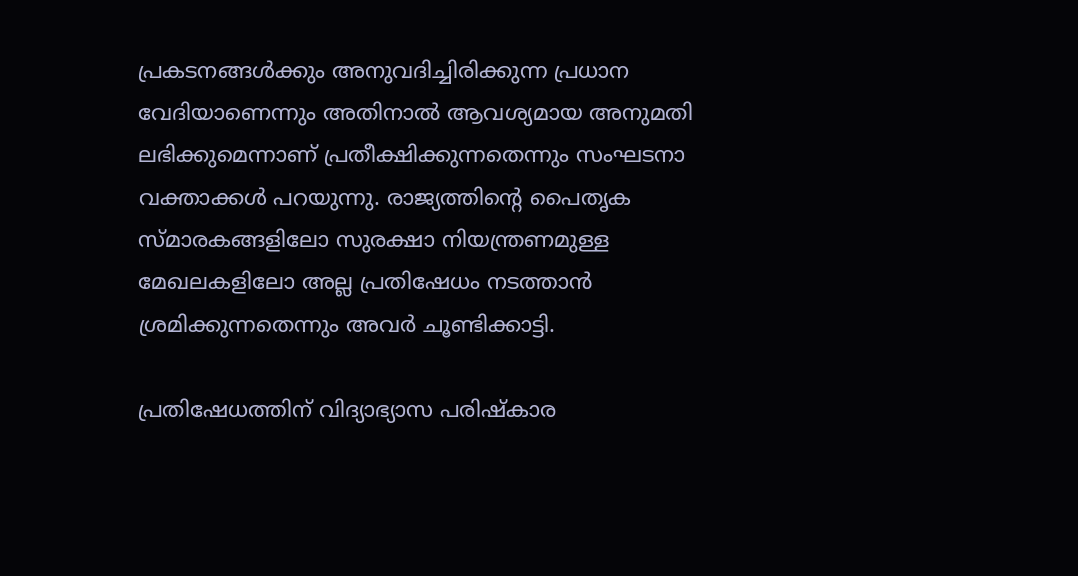പ്രകടനങ്ങൾക്കും അനുവദിച്ചിരിക്കുന്ന പ്രധാന വേദിയാണെന്നും അതിനാൽ ആവശ്യമായ അനുമതി ലഭിക്കുമെന്നാണ് പ്രതീക്ഷിക്കുന്നതെന്നും സംഘടനാ വക്താക്കൾ പറയുന്നു. രാജ്യത്തിന്റെ പൈതൃക സ്‌മാരകങ്ങളിലോ സുരക്ഷാ നിയന്ത്രണമുള്ള മേഖലകളിലോ അല്ല പ്രതിഷേധം നടത്താൻ ശ്രമിക്കുന്നതെന്നും അവർ ചൂണ്ടിക്കാട്ടി.

പ്രതിഷേധത്തിന് വിദ്യാഭ്യാസ പരിഷ്‌കാര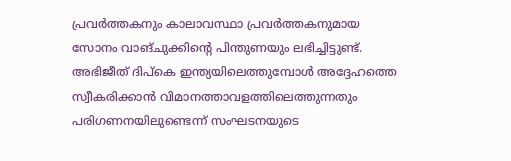പ്രവർത്തകനും കാലാവസ്ഥാ പ്രവർത്തകനുമായ സോനം വാങ്‌ചുക്കിന്റെ പിന്തുണയും ലഭിച്ചിട്ടുണ്ട്. അഭിജീത് ദിപ്കെ ഇന്ത്യയിലെത്തുമ്പോൾ അദ്ദേഹത്തെ സ്വീകരിക്കാൻ വിമാനത്താവളത്തിലെത്തുന്നതും പരിഗണനയിലുണ്ടെന്ന് സംഘടനയുടെ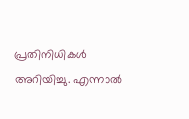പ്രതിനിധികൾ അറിയിച്ചു. എന്നാൽ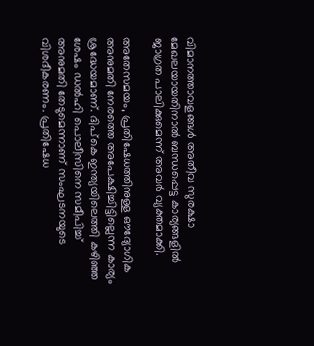വിമാനത്താവളങ്ങൾ അതീവ സുരക്ഷാ മേഖലയായതിനാൽ ബന്ധപ്പെട്ട കാര്യങ്ങളിൽ ജാഗ്രത പാലിക്കുമെന്ന് അവർ വ്യക്തമാക്കി.

അതേസമയം, പ്രതിഷേധത്തിനുള്ള ഔദ്യോഗിക അനുമതി നേരത്തെ അപേക്ഷിച്ചിട്ടില്ലെന്ന കാര്യം ശ്രദ്ധേയമാണ്. ദിപ്കെ ഇന്ത്യയിലെത്തി കഴിഞ്ഞ ശേഷം ഡൽഹി പൊലീസിനെ സമീപിച്ച് അനുമതി തേടുമെന്നാണ് സംഘടനയുടെ വിശദീകരണം. പ്രതിഷേധ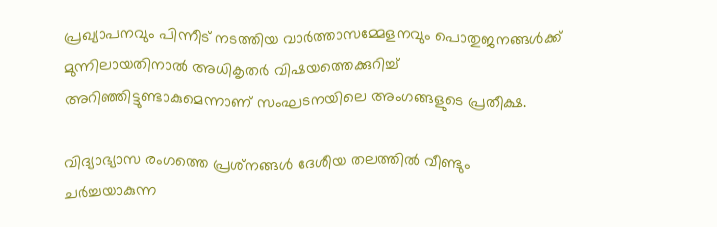പ്രഖ്യാപനവും പിന്നീട് നടത്തിയ വാർത്താസമ്മേളനവും പൊതുജനങ്ങൾക്ക് മുന്നിലായതിനാൽ അധികൃതർ വിഷയത്തെക്കുറിച്ച് അറിഞ്ഞിട്ടുണ്ടാകുമെന്നാണ് സംഘടനയിലെ അംഗങ്ങളുടെ പ്രതീക്ഷ.

വിദ്യാഭ്യാസ രംഗത്തെ പ്രശ്‌നങ്ങൾ ദേശീയ തലത്തിൽ വീണ്ടും ചർച്ചയാകുന്ന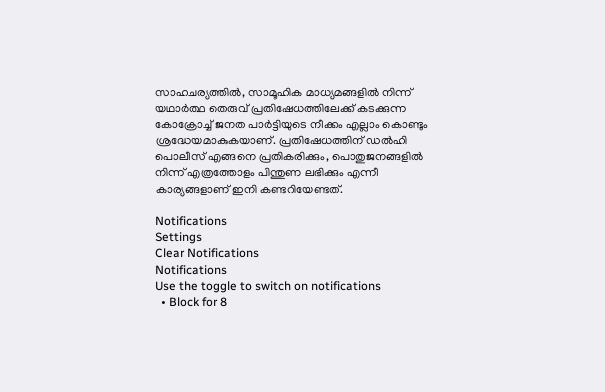സാഹചര്യത്തിൽ, സാമൂഹിക മാധ്യമങ്ങളിൽ നിന്ന് യഥാർത്ഥ തെരുവ് പ്രതിഷേധത്തിലേക്ക് കടക്കുന്ന കോക്രോച്ച് ജനത പാർട്ടിയുടെ നീക്കം എല്ലാം കൊണ്ടും ശ്രദ്ധേയമാകുകയാണ്. പ്രതിഷേധത്തിന് ഡൽഹി പൊലീസ് എങ്ങനെ പ്രതികരിക്കും, പൊതുജനങ്ങളിൽ നിന്ന് എത്രത്തോളം പിന്തുണ ലഭിക്കും എന്നീ കാര്യങ്ങളാണ് ഇനി കണ്ടറിയേണ്ടത്.

Notifications
Settings
Clear Notifications
Notifications
Use the toggle to switch on notifications
  • Block for 8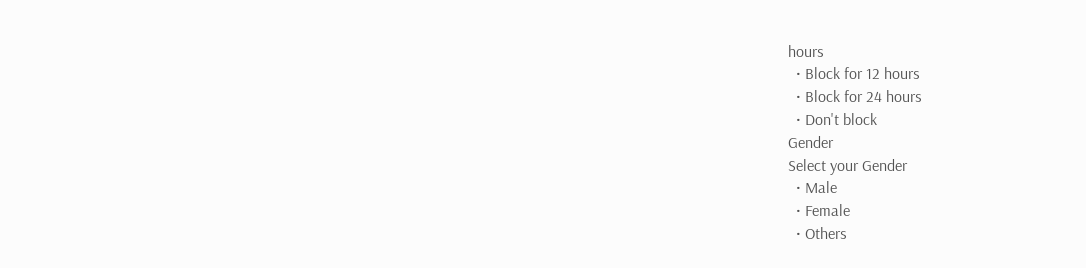hours
  • Block for 12 hours
  • Block for 24 hours
  • Don't block
Gender
Select your Gender
  • Male
  • Female
  • Others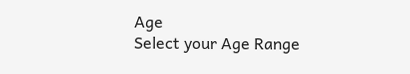Age
Select your Age Range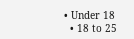• Under 18
  • 18 to 25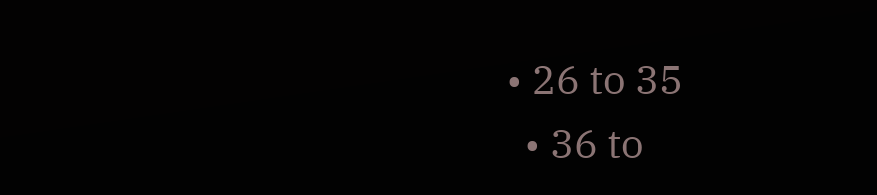• 26 to 35
  • 36 to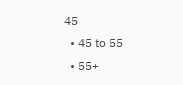45
  • 45 to 55
  • 55+